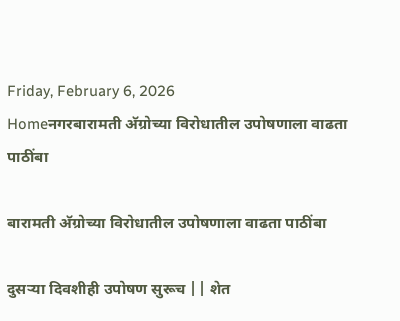Friday, February 6, 2026
Homeनगरबारामती अ‍ॅग्रोच्या विरोधातील उपोषणाला वाढता पाठींबा

बारामती अ‍ॅग्रोच्या विरोधातील उपोषणाला वाढता पाठींबा

दुसर्‍या दिवशीही उपोषण सुरूच || शेत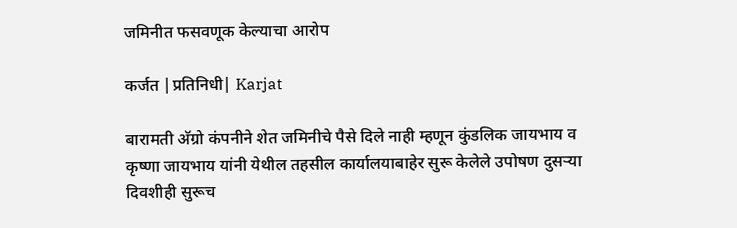जमिनीत फसवणूक केल्याचा आरोप

कर्जत |प्रतिनिधी| Karjat

बारामती अ‍ॅग्रो कंपनीने शेत जमिनीचे पैसे दिले नाही म्हणून कुंडलिक जायभाय व कृष्णा जायभाय यांनी येथील तहसील कार्यालयाबाहेर सुरू केलेले उपोषण दुसर्‍या दिवशीही सुरूच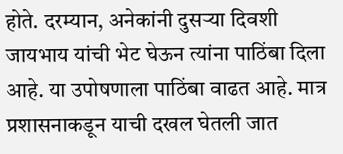होते. दरम्यान, अनेकांनी दुसर्‍या दिवशी जायभाय यांची भेट घेऊन त्यांना पाठिंबा दिला आहे. या उपोषणाला पाठिंबा वाढत आहे. मात्र प्रशासनाकडून याची दखल घेतली जात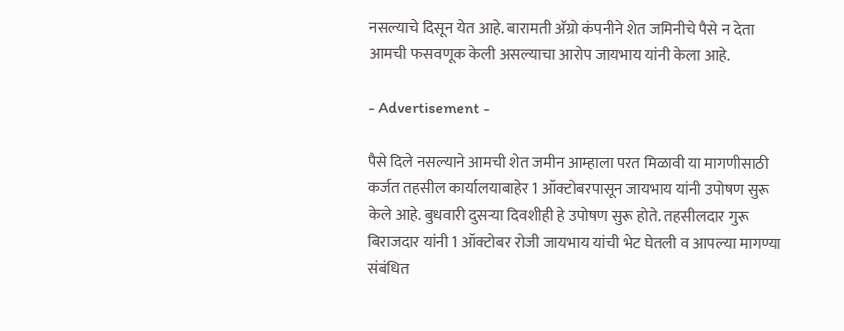नसल्याचे दिसून येत आहे. बारामती अ‍ॅग्रो कंपनीने शेत जमिनीचे पैसे न देता आमची फसवणूक केली असल्याचा आरोप जायभाय यांनी केला आहे.

- Advertisement -

पैसे दिले नसल्याने आमची शेत जमीन आम्हाला परत मिळावी या मागणीसाठी कर्जत तहसील कार्यालयाबाहेर 1 ऑक्टोबरपासून जायभाय यांनी उपोषण सुरू केले आहे. बुधवारी दुसर्‍या दिवशीही हे उपोषण सुरू होते. तहसीलदार गुरू बिराजदार यांनी 1 ऑक्टोबर रोजी जायभाय यांची भेट घेतली व आपल्या मागण्या संबंधित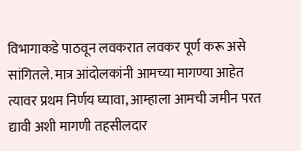विभागाकडे पाठवून लवकरात लवकर पूर्ण करू असे सांगितले. मात्र आंदोलकांनी आमच्या मागण्या आहेत त्यावर प्रथम निर्णय घ्यावा, आम्हाला आमची जमीन परत द्यावी अशी मागणी तहसीलदार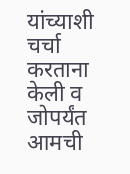यांच्याशी चर्चा करताना केली व जोपर्यंत आमची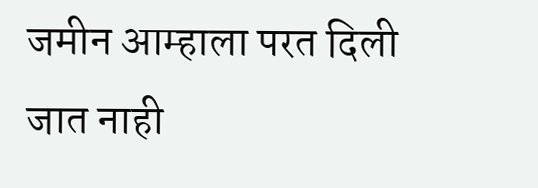जमीन आम्हाला परत दिली जात नाही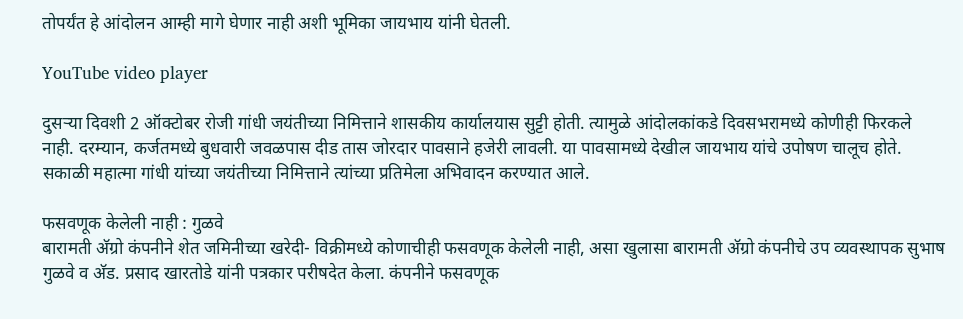तोपर्यंत हे आंदोलन आम्ही मागे घेणार नाही अशी भूमिका जायभाय यांनी घेतली.

YouTube video player

दुसर्‍या दिवशी 2 ऑक्टोबर रोजी गांधी जयंतीच्या निमित्ताने शासकीय कार्यालयास सुट्टी होती. त्यामुळे आंदोलकांकडे दिवसभरामध्ये कोणीही फिरकले नाही. दरम्यान, कर्जतमध्ये बुधवारी जवळपास दीड तास जोरदार पावसाने हजेरी लावली. या पावसामध्ये देखील जायभाय यांचे उपोषण चालूच होते. सकाळी महात्मा गांधी यांच्या जयंतीच्या निमित्ताने त्यांच्या प्रतिमेला अभिवादन करण्यात आले.

फसवणूक केलेली नाही : गुळवे
बारामती अ‍ॅग्रो कंपनीने शेत जमिनीच्या खरेदी- विक्रीमध्ये कोणाचीही फसवणूक केलेली नाही, असा खुलासा बारामती अ‍ॅग्रो कंपनीचे उप व्यवस्थापक सुभाष गुळवे व अ‍ॅड. प्रसाद खारतोडे यांनी पत्रकार परीषदेत केला. कंपनीने फसवणूक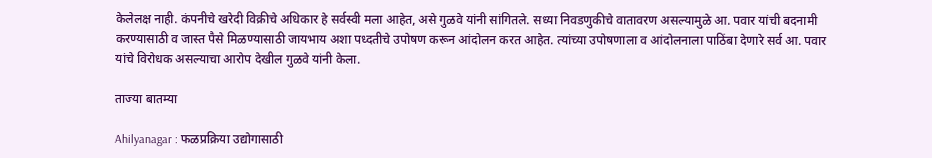केलेलक्ष नाही. कंपनीचे खरेदी विक्रीचे अधिकार हे सर्वस्वी मला आहेत, असे गुळवे यांनी सांगितले. सध्या निवडणुकीचे वातावरण असल्यामुळे आ. पवार यांची बदनामी करण्यासाठी व जास्त पैसे मिळण्यासाठी जायभाय अशा पध्दतीचे उपोषण करून आंदोलन करत आहेत. त्यांच्या उपोषणाला व आंदोलनाला पाठिंबा देणारे सर्व आ. पवार यांचे विरोधक असल्याचा आरोप देखील गुळवे यांनी केला.

ताज्या बातम्या

Ahilyanagar : फळप्रक्रिया उद्योगासाठी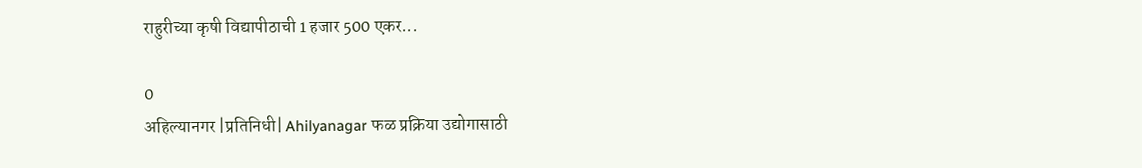राहुरीच्या कृषी विद्यापीठाची 1 हजार 500 एकर...

0
अहिल्यानगर |प्रतिनिधी| Ahilyanagar फळ प्रक्रिया उद्योगासाठी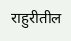राहुरीतील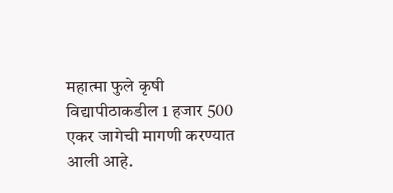महात्मा फुले कृषी विद्यापीठाकडील 1 हजार 500 एकर जागेची मागणी करण्यात आली आहे.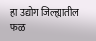हा उद्योग जिल्ह्यातील फळ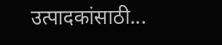उत्पादकांसाठी...